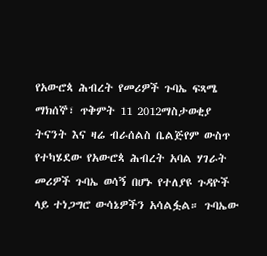የአውሮጳ ሕብረት የመሪዎች ጉባኤ ፍጻሜ
ማክሰኞ፣ ጥቅምት 11 2012ማስታወቂያ
ትናንት እና ዛሬ ብራሰልስ ቤልጅየም ውስጥ የተካሄደው የአውሮጳ ሕብረት አባል ሃገራት መሪዎች ጉባኤ ወሳኝ በሆኑ የተለያዩ ጉዳዮች ላይ ተነጋግሮ ውሳኔዎችን አሳልፏል። ጉባኤው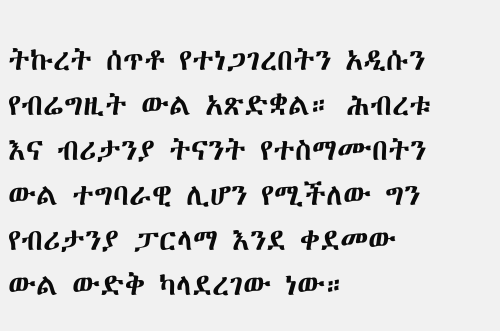ትኩረት ሰጥቶ የተነጋገረበትን አዲሱን የብሬግዚት ውል አጽድቋል። ሕብረቱ እና ብሪታንያ ትናንት የተስማሙበትን ውል ተግባራዊ ሊሆን የሚችለው ግን የብሪታንያ ፓርላማ እንደ ቀደመው ውል ውድቅ ካላደረገው ነው።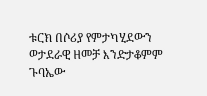ቱርክ በሶሪያ የምታካሂደውን ወታደራዊ ዘመቻ እንድታቆምም ጉባኤው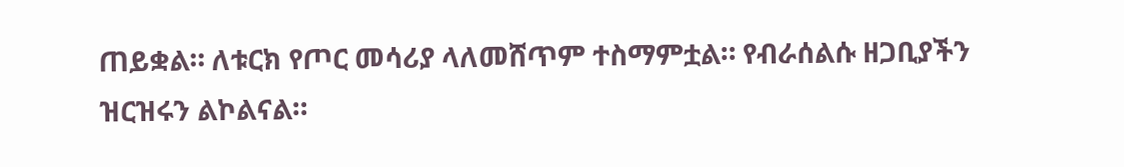ጠይቋል። ለቱርክ የጦር መሳሪያ ላለመሸጥም ተስማምቷል። የብራሰልሱ ዘጋቢያችን ዝርዝሩን ልኮልናል።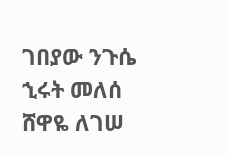ገበያው ንጉሴ
ኂሩት መለሰ
ሸዋዬ ለገሠ